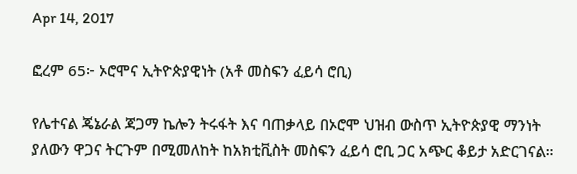Apr 14, 2017

ፎረም 65፦ ኦሮሞና ኢትዮጵያዊነት (አቶ መስፍን ፈይሳ ሮቢ)

የሌተናል ጄኔራል ጃጋማ ኬሎን ትሩፋት እና ባጠቃላይ በኦሮሞ ህዝብ ውስጥ ኢትዮጵያዊ ማንነት ያለውን ዋጋና ትርጉም በሚመለከት ከአክቲቪስት መስፍን ፈይሳ ሮቢ ጋር አጭር ቆይታ አድርገናል።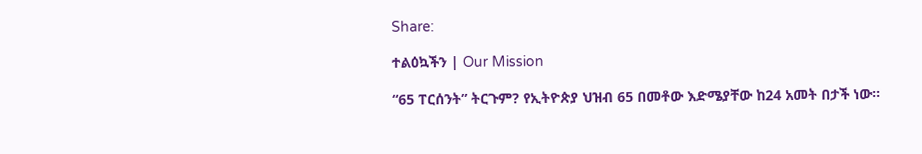Share:

ተልዕኳችን | Our Mission

“65 ፐርሰንት” ትርጉም? የኢትዮጵያ ህዝብ 65 በመቶው እድሜያቸው ከ24 አመት በታች ነው።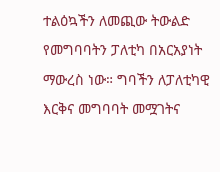ተልዕኳችን ለመጪው ትውልድ የመግባባትን ፓለቲካ በአርአያነት ማውረስ ነው። ግባችን ለፓለቲካዊ እርቅና መግባባት መሟገትና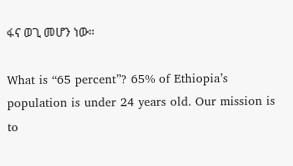ፋና ወጊ መሆን ነው።

What is “65 percent”? 65% of Ethiopia’s population is under 24 years old. Our mission is to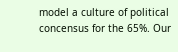model a culture of political concensus for the 65%. Our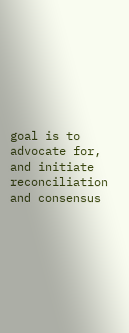goal is to advocate for, and initiate reconciliation and consensus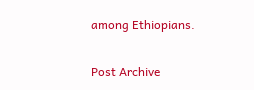among Ethiopians.

Post Archive